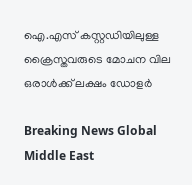ഐ.എസ് കസ്റ്റഡിയിലുള്ള ക്രൈസ്തവരുടെ മോചന വില ഒരാള്‍ക്ക് ലക്ഷം ഡോളര്‍

Breaking News Global Middle East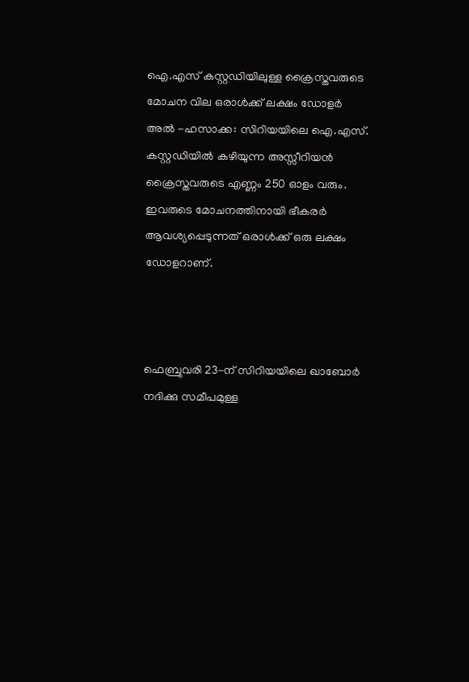ഐ.എസ് കസ്റ്റഡിയിലുള്ള ക്രൈസ്തവരുടെ മോചന വില ഒരാള്‍ക്ക് ലക്ഷം ഡോളര്‍
അല്‍ ‍-ഹസാക്ക: സിറിയയിലെ ഐ.എസ്. കസ്റ്റഡിയില്‍ കഴിയുന്ന അസ്സീറിയന്‍ ക്രൈസ്തവരുടെ എണ്ണം 250 ഓളം വരും. ഇവരുടെ മോചനത്തിനായി ഭീകരര്‍ ആവശ്യപ്പെടുന്നത് ഒരാള്‍ക്ക് ഒരു ലക്ഷം ഡോളറാണ്.



ഫെബ്രുവരി 23-ന് സിറിയയിലെ ഖാബോര്‍ നദിക്കു സമീപമുള്ള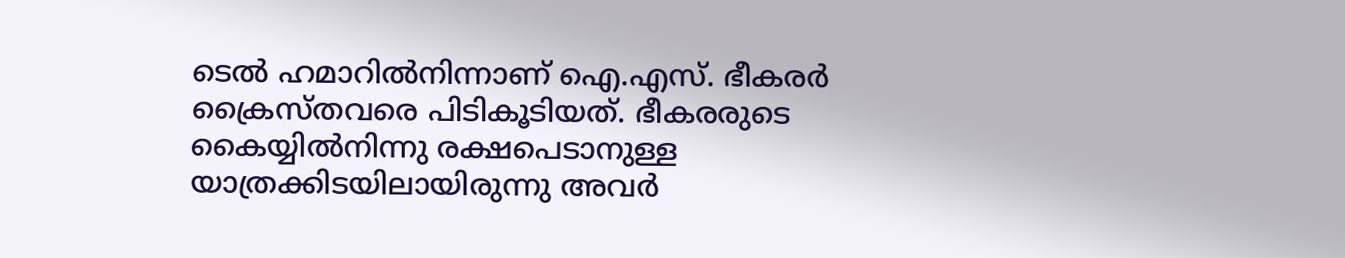ടെല്‍ ഹമാറില്‍നിന്നാണ് ഐ.എസ്. ഭീകരര്‍ ക്രൈസ്തവരെ പിടികൂടിയത്. ഭീകരരുടെ കൈയ്യില്‍നിന്നു രക്ഷപെടാനുള്ള യാത്രക്കിടയിലായിരുന്നു അവര്‍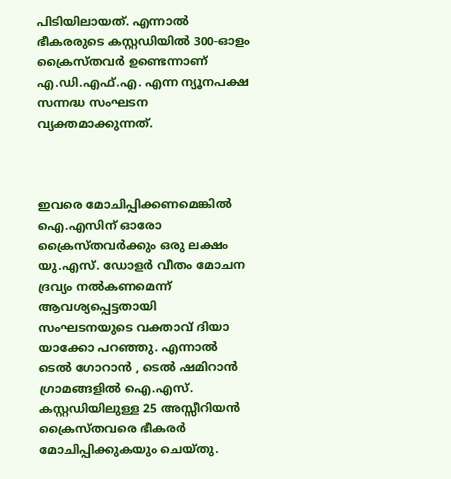പിടിയിലായത്. എന്നാല്‍ ഭീകരരുടെ കസ്റ്റഡിയില്‍ 300-ഓളം ക്രൈസ്തവര്‍ ഉണ്ടെന്നാണ് എ.ഡി.എഫ്.എ. എന്ന ന്യൂനപക്ഷ സന്നദ്ധ സംഘടന വ്യക്തമാക്കുന്നത്.



ഇവരെ മോചിപ്പിക്കണമെങ്കില്‍ ഐ.എസിന് ഓരോ ക്രൈസ്തവര്‍ക്കും ഒരു ലക്ഷം യു.എസ്. ഡോളര്‍ വീതം മോചന ദ്രവ്യം നല്‍കണമെന്ന് ആവശ്യപ്പെട്ടതായി സംഘടനയുടെ വക്താവ് ദിയാ യാക്കോ പറഞ്ഞു. എന്നാല്‍ ടെല്‍ ഗോറാന്‍ ‍, ടെല്‍ ഷമിറാന്‍ ഗ്രാമങ്ങളില്‍ ഐ.എസ്. കസ്റ്റഡിയിലുള്ള 25 അസ്സീറിയന്‍ ക്രൈസ്തവരെ ഭീകരര്‍ മോചിപ്പിക്കുകയും ചെയ്തു.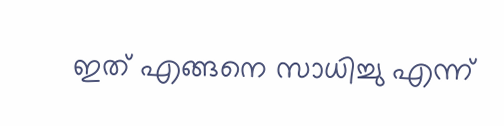ഇത് എങ്ങനെ സാധിച്ചു എന്ന്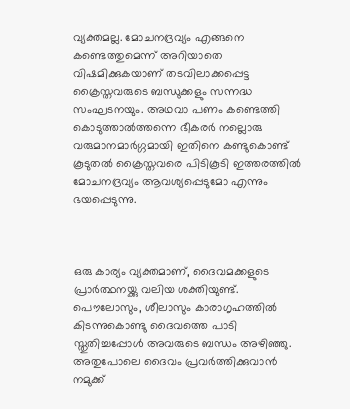വ്യക്തമല്ല. മോചനദ്രവ്യം എങ്ങനെ കണ്ടെത്തുമെന്ന് അറിയാതെ വിഷമിക്കുകയാണ് തടവിലാക്കപ്പെട്ട ക്രൈസ്തവരുടെ ബന്ധുക്കളും സന്നദ്ധ സംഘടനയും. അഥവാ പണം കണ്ടെത്തി കൊടുത്താല്‍ത്തന്നെ ഭീകരര്‍ നല്ലൊരു വരുമാനമാര്‍ഗ്ഗമായി ഇതിനെ കണ്ടുകൊണ്ട് കൂടുതല്‍ ക്രൈസ്തവരെ പിടികൂടി ഇത്തരത്തില്‍ മോചനദ്രവ്യം ആവശ്യപ്പെടുമോ എന്നും ഭയപ്പെടുന്നു.



ഒരു കാര്യം വ്യക്തമാണ്, ദൈവമക്കളുടെ പ്രാര്‍ത്ഥനയ്ക്കു വലിയ ശക്തിയുണ്ട്. പൌലോസും, ശീലാസും കാരാഗൃഹത്തില്‍ കിടന്നുകൊണ്ടു ദൈവത്തെ പാടി സ്തുതിച്ചപ്പോള്‍ അവരുടെ ബന്ധം അഴിഞ്ഞു. അതുപോലെ ദൈവം പ്രവര്‍ത്തിക്കുവാന്‍ നമുക്ക്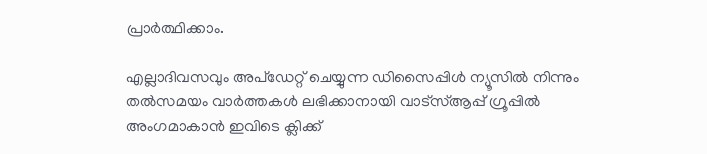പ്രാര്‍ത്ഥിക്കാം.

എല്ലാദിവസവും അപ്ഡേറ്റ് ചെയ്യുന്ന ഡിസൈപ്പിൾ ന്യൂസിൽ നിന്നും തൽസമയം വാർത്തകൾ ലഭിക്കാനായി വാട്സ്ആപ്പ് ഗ്രൂപ്പിൽ അംഗമാകാൻ ഇവിടെ ക്ലിക്ക്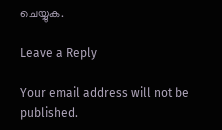ചെയ്യുക.

Leave a Reply

Your email address will not be published.